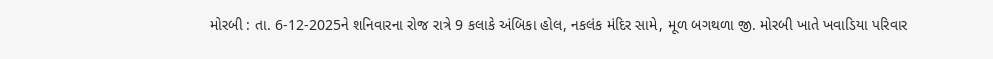મોરબી : તા. 6-12-2025ને શનિવારના રોજ રાત્રે 9 કલાકે અંબિકા હોલ, નકલંક મંદિર સામે, મૂળ બગથળા જી. મોરબી ખાતે ખવાડિયા પરિવાર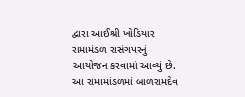દ્વારા આઈશ્રી ખોડિયાર રામામંડળ રાસંગપરનું આયોજન કરવામાં આવ્યું છે. આ રામામાંડળમાં બાળરામદેવ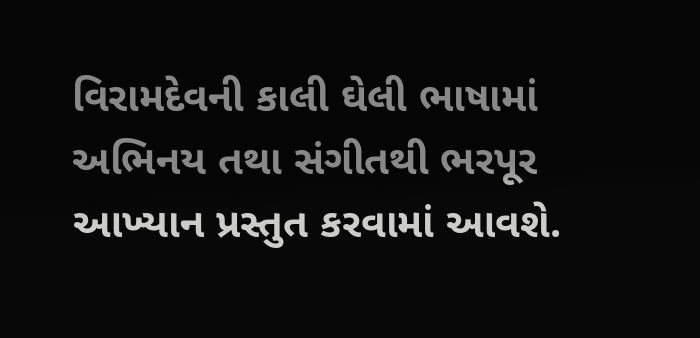વિરામદેવની કાલી ઘેલી ભાષામાં અભિનય તથા સંગીતથી ભરપૂર આખ્યાન પ્રસ્તુત કરવામાં આવશે.